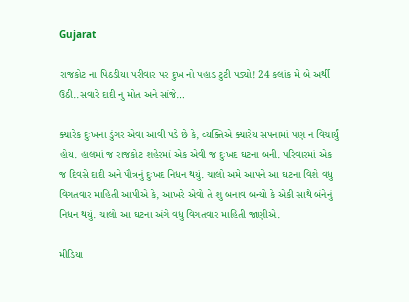Gujarat

રાજકોટ ના પિઠડીયા પરીવાર પર દુખ નો પહાડ ટુટી પડ્યો! 24 કલાંક મે બે અર્થી ઉઠી..સવારે દાદી નુ મોત અને સાંજે…

ક્યારેક દુઃખના ડુંગર એવા આવી પડે છે કે, વ્યક્તિએ ક્યારેય સપનામાં પણ ન વિચાર્યું હોય. હાલમાં જ રાજકોટ શહેરમાં એક એવી જ દુઃખદ ઘટના બની. પરિવારમાં એક જ દિવસે દાદી અને પૌત્રનું દુઃખદ નિધન થયું. ચાલો અમે આપને આ ઘટના વિશે વધુ વિગતવાર માહિતી આપીએ કે, આખરે એવો તે શુ બનાવ બન્યો કે એકી સાથે બંનેનું નિધન થયું. ચાલો આ ઘટના અંગે વધુ વિગતવાર માહિતી જાણીએ.

મીડિયા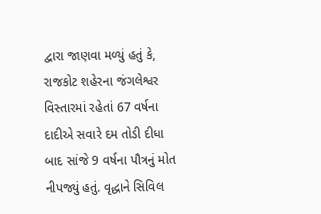દ્વારા જાણવા મળ્યું હતું કે, રાજકોટ શહેરના જંગલેશ્વર વિસ્તારમાં રહેતાં 67 વર્ષના દાદીએ સવારે દમ તોડી દીધા બાદ સાંજે 9 વર્ષના પૌત્રનું મોત નીપજ્યું હતું. વૃદ્ધાને સિવિલ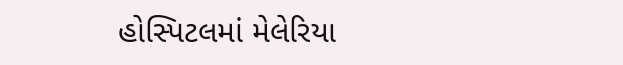હોસ્પિટલમાં મેલેરિયા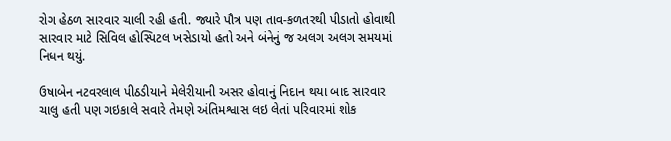રોગ હેઠળ સારવાર ચાલી રહી હતી. જ્યારે પૌત્ર પણ તાવ-કળતરથી પીડાતો હોવાથી સારવાર માટે સિવિલ હોસ્પિટલ ખસેડાયો હતો અને બંનેનું જ અલગ અલગ સમયમાં નિધન થયું.

ઉષાબેન નટવરલાલ પીઠડીયાને મેલેરીયાની અસર હોવાનું નિદાન થયા બાદ સારવાર ચાલુ હતી પણ ગઇકાલે સવારે તેમણે અંતિમશ્વાસ લઇ લેતાં પરિવારમાં શોક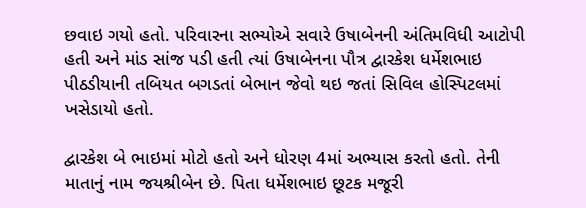છવાઇ ગયો હતો. પરિવારના સભ્‍યોએ સવારે ઉષાબેનની અંતિમવિધી આટોપી હતી અને માંડ સાંજ પડી હતી ત્‍યાં ઉષાબેનના પૌત્ર દ્વારકેશ ધર્મેશભાઇ પીઠડીયાની તબિયત બગડતાં બેભાન જેવો થઇ જતાં સિવિલ હોસ્‍પિટલમાં ખસેડાયો હતો.

દ્વારકેશ બે ભાઇમાં મોટો હતો અને ધોરણ 4માં અભ્‍યાસ કરતો હતો. તેની માતાનું નામ જયશ્રીબેન છે. પિતા ધર્મેશભાઇ છૂટક મજૂરી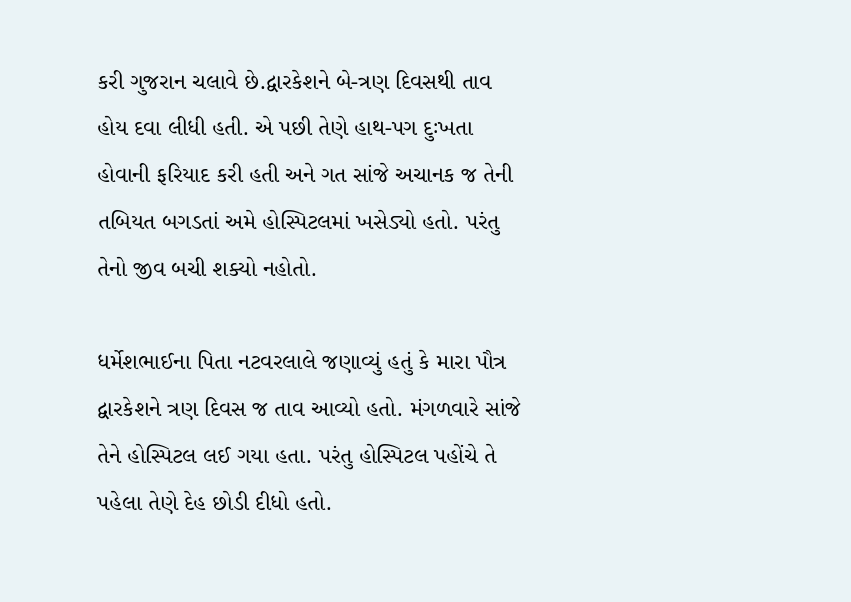કરી ગુજરાન ચલાવે છે.દ્વારકેશને બે-ત્રણ દિવસથી તાવ હોય દવા લીધી હતી. એ પછી તેણે હાથ-પગ દુઃખતા હોવાની ફરિયાદ કરી હતી અને ગત સાંજે અચાનક જ તેની તબિયત બગડતાં અમે હોસ્‍પિટલમાં ખસેડ્યો હતો. પરંતુ તેનો જીવ બચી શક્‍યો નહોતો.

ધર્મેશભાઈના પિતા નટવરલાલે જણાવ્યું હતું કે મારા પૌત્ર દ્વારકેશને ત્રણ દિવસ જ તાવ આવ્યો હતો. મંગળવારે સાંજે તેને હોસ્પિટલ લઈ ગયા હતા. પરંતુ હોસ્પિટલ પહોંચે તે પહેલા તેણે દેહ છોડી દીધો હતો.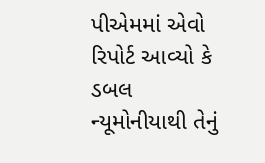પીએમમાં એવો રિપોર્ટ આવ્યો કે ડબલ ન્યૂમોનીયાથી તેનું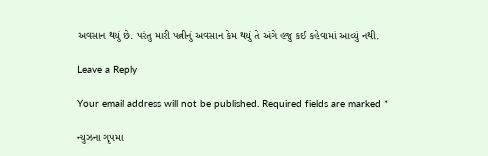અવસાન થયું છે. પરંતુ મારી પત્નીનું અવસાન કેમ થયું તે અંગે હજુ કઈ કહેવામાં આવ્યું નથી.

Leave a Reply

Your email address will not be published. Required fields are marked *

ન્યુઝના ગૃપમા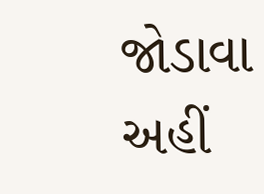જોડાવા અહીં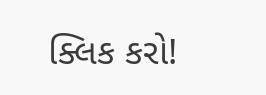ક્લિક કરો!